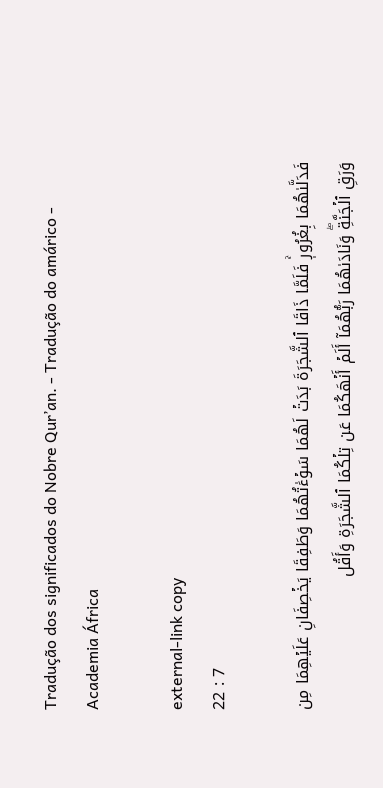Tradução dos significados do Nobre Qur’an. - Tradução do amárico - Academia África

external-link copy
22 : 7

فَدَلَّىٰهُمَا بِغُرُورٖۚ فَلَمَّا ذَاقَا ٱلشَّجَرَةَ بَدَتۡ لَهُمَا سَوۡءَٰتُهُمَا وَطَفِقَا يَخۡصِفَانِ عَلَيۡهِمَا مِن وَرَقِ ٱلۡجَنَّةِۖ وَنَادَىٰهُمَا رَبُّهُمَآ أَلَمۡ أَنۡهَكُمَا عَن تِلۡكُمَا ٱلشَّجَرَةِ وَأَقُل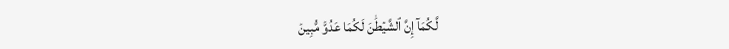لَّكُمَآ إِنَّ ٱلشَّيۡطَٰنَ لَكُمَا عَدُوّٞ مُّبِينٞ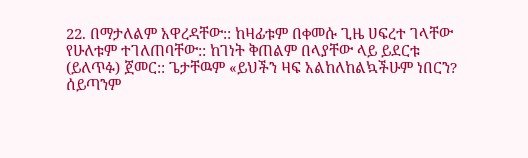22. በማታለልም አዋረዳቸው:: ከዛፊቱም በቀመሱ ጊዜ ሀፍረተ ገላቸው የሁለቱም ተገለጠባቸው:: ከገነት ቅጠልም በላያቸው ላይ ይደርቱ (ይለጥፉ) ጀመር:: ጌታቸዉም «ይህችን ዛፍ አልከለከልኳችሁም ነበርን? ሰይጣንም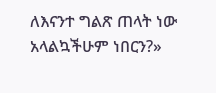ለእናንተ ግልጽ ጠላት ነው አላልኳችሁም ነበርን?»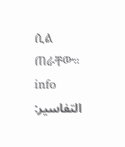ሲል ጠራቸው። info
التفاسير: